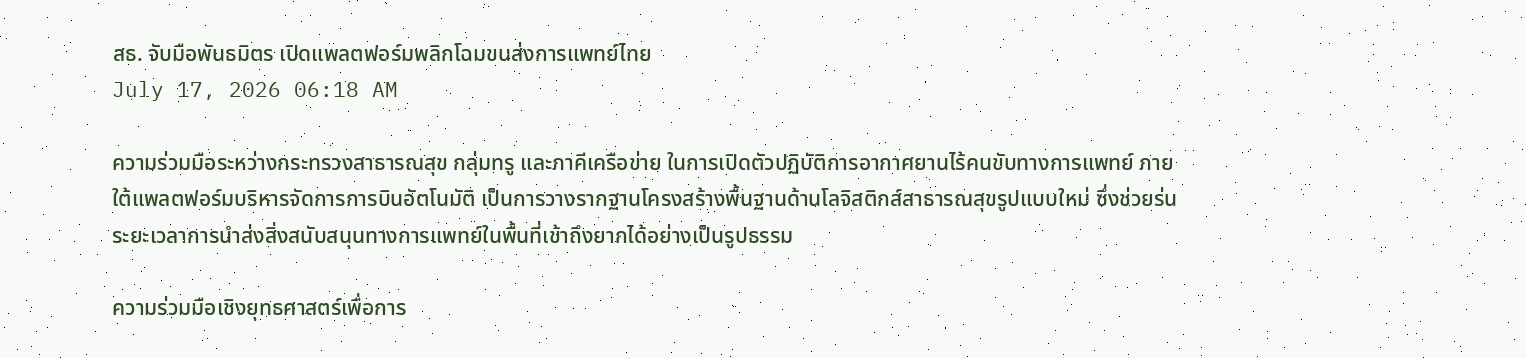สธ. จับมือพันธมิตร เปิดแพลตฟอร์มพลิกโฉมขนส่งการแพทย์ไทย
July 17, 2026 06:18 AM

ความร่วมมือระหว่างกระทรวงสาธารณสุข กลุ่มทรู และภาคีเครือข่าย ในการเปิดตัวปฏิบัติการอากาศยานไร้คนขับทางการแพทย์ ภายใต้แพลตฟอร์มบริหารจัดการการบินอัตโนมัติ เป็นการวางรากฐานโครงสร้างพื้นฐานด้านโลจิสติกส์สาธารณสุขรูปแบบใหม่ ซึ่งช่วยร่นระยะเวลาการนำส่งสิ่งสนับสนุนทางการแพทย์ในพื้นที่เข้าถึงยากได้อย่างเป็นรูปธรรม

ความร่วมมือเชิงยุทธศาสตร์เพื่อการ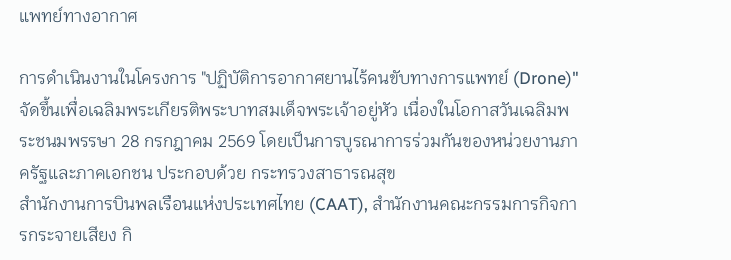แพทย์ทางอากาศ

การดำเนินงานในโครงการ "ปฏิบัติการอากาศยานไร้คนขับทางการแพทย์ (Drone)" จัดขึ้นเพื่อเฉลิมพระเกียรติพระบาทสมเด็จพระเจ้าอยู่หัว เนื่องในโอกาสวันเฉลิมพระชนมพรรษา 28 กรกฎาคม 2569 โดยเป็นการบูรณาการร่วมกันของหน่วยงานภาครัฐและภาคเอกชน ประกอบด้วย กระทรวงสาธารณสุข
สำนักงานการบินพลเรือนแห่งประเทศไทย (CAAT), สำนักงานคณะกรรมการกิจการกระจายเสียง กิ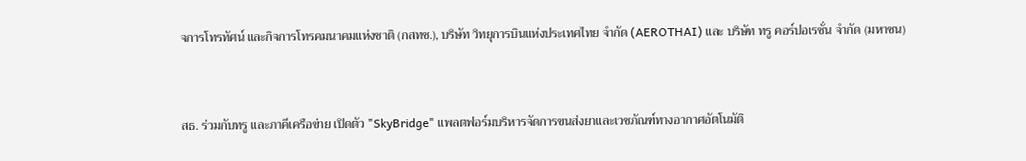จการโทรทัศน์ และกิจการโทรคมนาคมแห่งชาติ (กสทช.), บริษัท วิทยุการบินแห่งประเทศไทย จำกัด (AEROTHAI) และ บริษัท ทรู คอร์ปอเรชั่น จำกัด (มหาชน)


สธ. ร่วมกับทรู และภาคีเครือข่าย เปิดตัว "SkyBridge" แพลตฟอร์มบริหารจัดการขนส่งยาและเวชภัณฑ์ทางอากาศอัตโนมัติ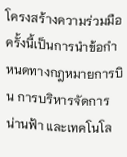โครงสร้างความร่วมมือครั้งนี้เป็นการนำข้อกำหนดทางกฎหมายการบิน การบริหารจัดการน่านฟ้า และเทคโนโล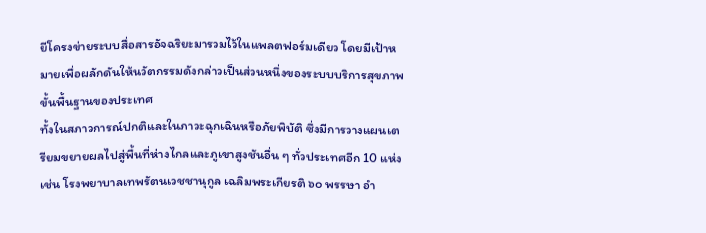ยีโครงข่ายระบบสื่อสารอัจฉริยะมารวมไว้ในแพลตฟอร์มเดียว โดยมีเป้าหมายเพื่อผลักดันให้นวัตกรรมดังกล่าวเป็นส่วนหนึ่งของระบบบริการสุขภาพขั้นพื้นฐานของประเทศ
ทั้งในสภาวการณ์ปกติและในภาวะฉุกเฉินหรือภัยพิบัติ ซึ่งมีการวางแผนเตรียมขยายผลไปสู่พื้นที่ห่างไกลและภูเขาสูงชันอื่น ๆ ทั่วประเทศอีก 10 แห่ง เช่น โรงพยาบาลเทพรัตนเวชชานุกูล เฉลิมพระเกียรติ ๖๐ พรรษา อำ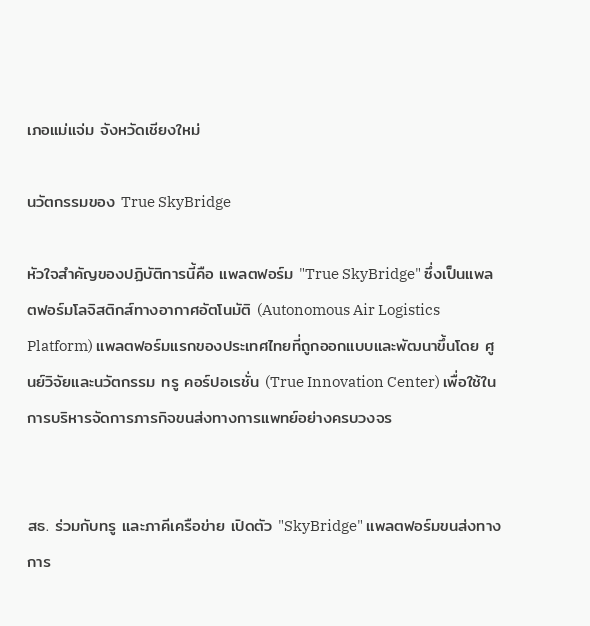เภอแม่แจ่ม จังหวัดเชียงใหม่

นวัตกรรมของ True SkyBridge

หัวใจสำคัญของปฏิบัติการนี้คือ แพลตฟอร์ม "True SkyBridge" ซึ่งเป็นแพลตฟอร์มโลจิสติกส์ทางอากาศอัตโนมัติ (Autonomous Air Logistics Platform) แพลตฟอร์มแรกของประเทศไทยที่ถูกออกแบบและพัฒนาขึ้นโดย ศูนย์วิจัยและนวัตกรรม ทรู คอร์ปอเรชั่น (True Innovation Center) เพื่อใช้ในการบริหารจัดการภารกิจขนส่งทางการแพทย์อย่างครบวงจร


สธ. ร่วมกับทรู และภาคีเครือข่าย เปิดตัว "SkyBridge" แพลตฟอร์มขนส่งทางการ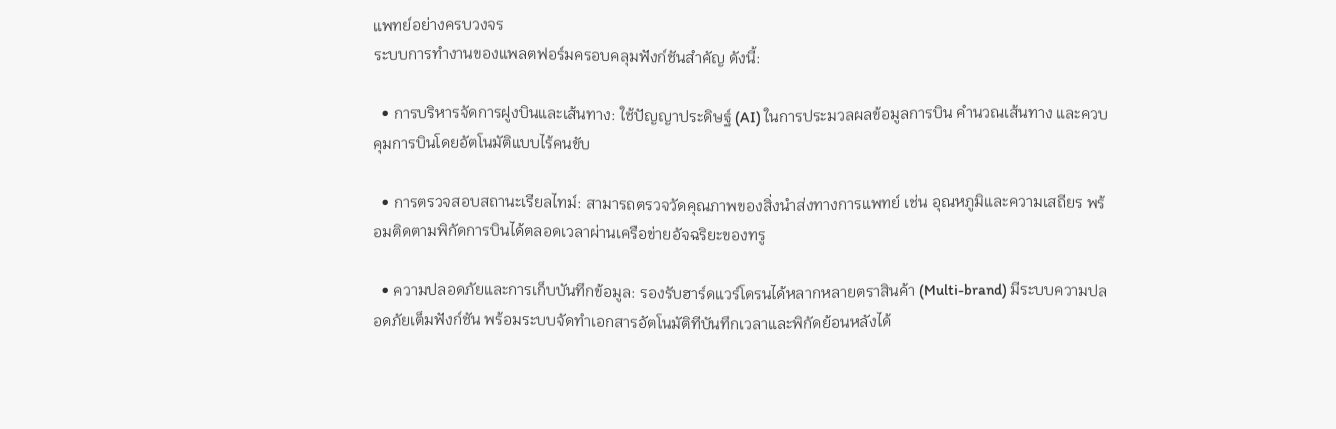แพทย์อย่างครบวงจร
ระบบการทำงานของแพลตฟอร์มครอบคลุมฟังก์ชันสำคัญ ดังนี้:

  • การบริหารจัดการฝูงบินและเส้นทาง: ใช้ปัญญาประดิษฐ์ (AI) ในการประมวลผลข้อมูลการบิน คำนวณเส้นทาง และควบคุมการบินโดยอัตโนมัติแบบไร้คนขับ

  • การตรวจสอบสถานะเรียลไทม์: สามารถตรวจวัดคุณภาพของสิ่งนำส่งทางการแพทย์ เช่น อุณหภูมิและความเสถียร พร้อมติดตามพิกัดการบินได้ตลอดเวลาผ่านเครือข่ายอัจฉริยะของทรู

  • ความปลอดภัยและการเก็บบันทึกข้อมูล: รองรับฮาร์ดแวร์โดรนได้หลากหลายตราสินค้า (Multi-brand) มีระบบความปลอดภัยเต็มฟังก์ชัน พร้อมระบบจัดทำเอกสารอัตโนมัติทีบันทึกเวลาและพิกัดย้อนหลังได้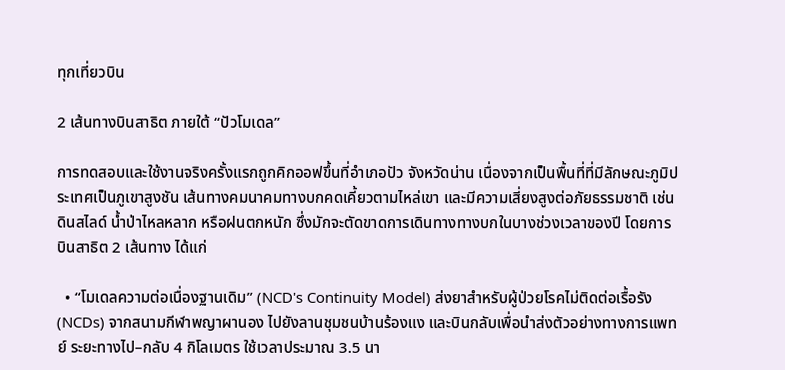ทุกเที่ยวบิน

2 เส้นทางบินสาธิต ภายใต้ “ปัวโมเดล”

การทดสอบและใช้งานจริงครั้งแรกถูกคิกออฟขึ้นที่อำเภอปัว จังหวัดน่าน เนื่องจากเป็นพื้นที่ที่มีลักษณะภูมิประเทศเป็นภูเขาสูงชัน เส้นทางคมนาคมทางบกคดเคี้ยวตามไหล่เขา และมีความเสี่ยงสูงต่อภัยธรรมชาติ เช่น ดินสไลด์ น้ำป่าไหลหลาก หรือฝนตกหนัก ซึ่งมักจะตัดขาดการเดินทางทางบกในบางช่วงเวลาของปี โดยการบินสาธิต 2 เส้นทาง ได้แก่

  • “โมเดลความต่อเนื่องฐานเดิม” (NCD's Continuity Model) ส่งยาสำหรับผู้ป่วยโรคไม่ติดต่อเรื้อรัง (NCDs) จากสนามกีฬาพญาผานอง ไปยังลานชุมชนบ้านร้องแง และบินกลับเพื่อนำส่งตัวอย่างทางการแพทย์ ระยะทางไป–กลับ 4 กิโลเมตร ใช้เวลาประมาณ 3.5 นา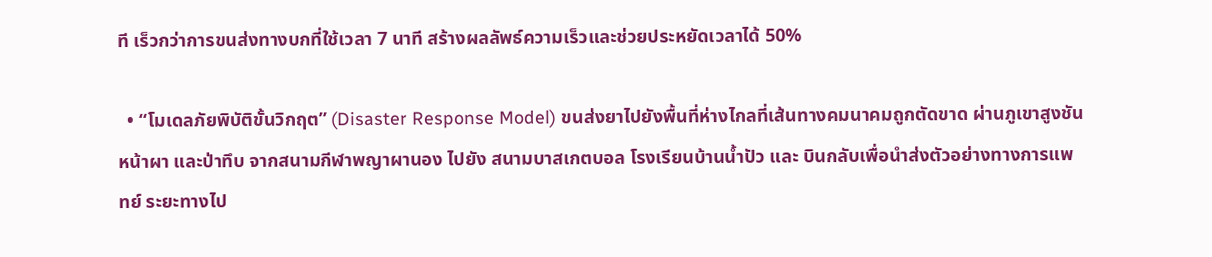ที เร็วกว่าการขนส่งทางบกที่ใช้เวลา 7 นาที สร้างผลลัพธ์ความเร็วและช่วยประหยัดเวลาได้ 50%

  • “โมเดลภัยพิบัติขั้นวิกฤต” (Disaster Response Model) ขนส่งยาไปยังพื้นที่ห่างไกลที่เส้นทางคมนาคมถูกตัดขาด ผ่านภูเขาสูงชัน หน้าผา และป่าทึบ จากสนามกีฬาพญาผานอง ไปยัง สนามบาสเกตบอล โรงเรียนบ้านน้ำปัว และ บินกลับเพื่อนำส่งตัวอย่างทางการแพทย์ ระยะทางไป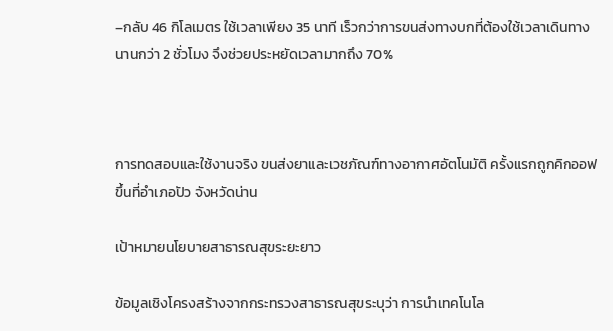–กลับ 46 กิโลเมตร ใช้เวลาเพียง 35 นาที เร็วกว่าการขนส่งทางบกที่ต้องใช้เวลาเดินทางนานกว่า 2 ชั่วโมง จึงช่วยประหยัดเวลามากถึง 70%



การทดสอบและใช้งานจริง ขนส่งยาและเวชภัณฑ์ทางอากาศอัตโนมัติ ครั้งแรกถูกคิกออฟขึ้นที่อำเภอปัว จังหวัดน่าน

เป้าหมายนโยบายสาธารณสุขระยะยาว

ข้อมูลเชิงโครงสร้างจากกระทรวงสาธารณสุขระบุว่า การนำเทคโนโล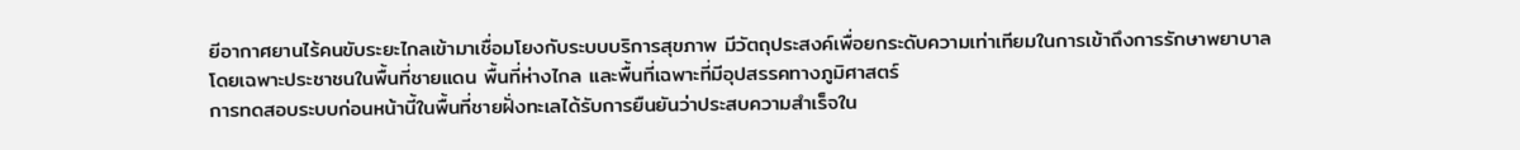ยีอากาศยานไร้คนขับระยะไกลเข้ามาเชื่อมโยงกับระบบบริการสุขภาพ มีวัตถุประสงค์เพื่อยกระดับความเท่าเทียมในการเข้าถึงการรักษาพยาบาล โดยเฉพาะประชาชนในพื้นที่ชายแดน พื้นที่ห่างไกล และพื้นที่เฉพาะที่มีอุปสรรคทางภูมิศาสตร์
การทดสอบระบบก่อนหน้านี้ในพื้นที่ชายฝั่งทะเลได้รับการยืนยันว่าประสบความสำเร็จใน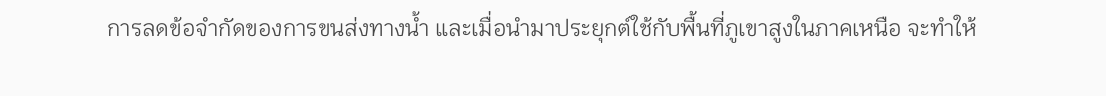การลดข้อจำกัดของการขนส่งทางน้ำ และเมื่อนำมาประยุกต์ใช้กับพื้นที่ภูเขาสูงในภาคเหนือ จะทำให้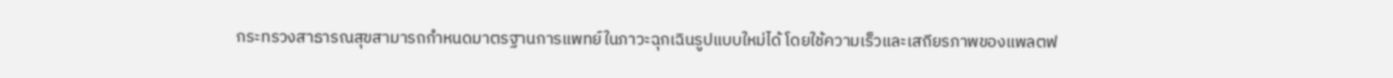กระทรวงสาธารณสุขสามารถกำหนดมาตรฐานการแพทย์ในภาวะฉุกเฉินรูปแบบใหม่ได้ โดยใช้ความเร็วและเสถียรภาพของแพลตฟ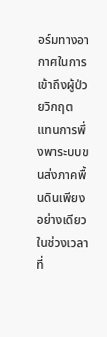อร์มทางอากาศในการเข้าถึงผู้ป่วยวิกฤต แทนการพึ่งพาระบบขนส่งภาคพื้นดินเพียงอย่างเดียวในช่วงเวลาที่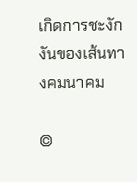เกิดการชะงักงันของเส้นทางคมนาคม

©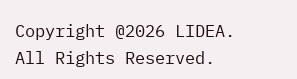Copyright @2026 LIDEA. All Rights Reserved.